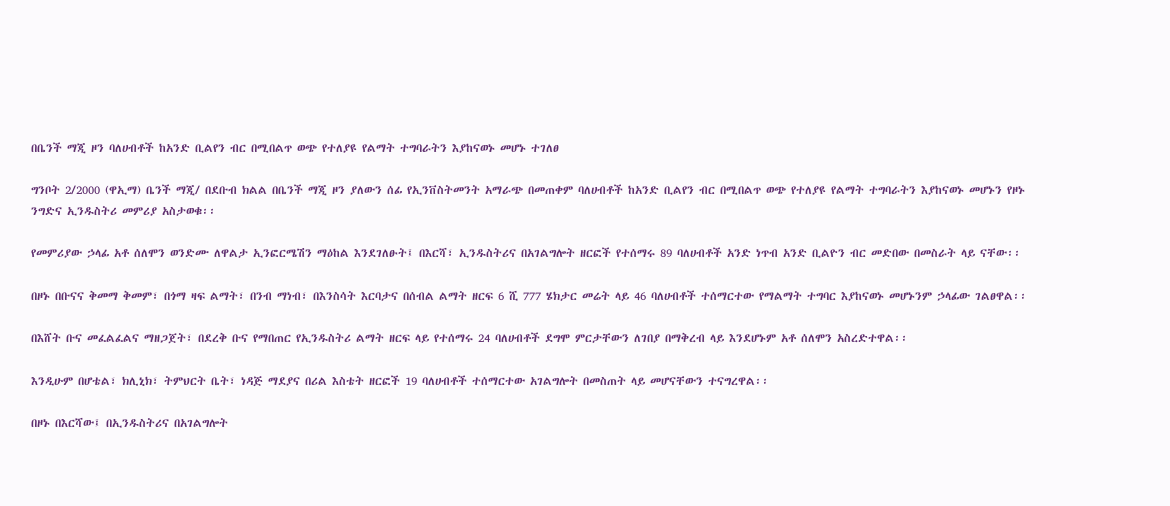በቤንች ማጂ ዞን ባለሀብቶች ከአንድ ቢልየን ብር በሚበልጥ ወጭ የተለያዩ የልማት ተግባራትን እያከናወኑ መሆኑ ተገለፀ

ግንቦት 2/2000 (ዋኢማ) ቤንች ማጂ/ በደቡብ ክልል በቤንች ማጂ ዞን ያለውን ሰፊ የኢንቨስትመንት አማራጭ በመጠቀም ባለሀብቶች ከአንድ ቢልየን ብር በሚበልጥ ወጭ የተለያዩ የልማት ተግባራትን እያከናወኑ መሆኑን የዞኑ ንግድና ኢንዱስትሪ መምሪያ አስታወቁ፡፡

የመምሪያው ኃላፊ አቶ ሰለሞን ወንድሙ ለዋልታ ኢንፎርሜሽን ማዕከል እንደገለፁት፤ በእርሻ፣ ኢንዱስትሪና በአገልግሎት ዘርፎች የተሰማሩ 89 ባለሀብቶች አንድ ነጥብ አንድ ቢልዮን ብር መድበው በመስራት ላይ ናቸው፡፡

በዞኑ በቡናና ቅመማ ቅመም፣ በጎማ ዛፍ ልማት፣ በንብ ማነብ፣ በእንስሳት እርባታና በሰብል ልማት ዘርፍ 6 ሺ 777 ሄክታር መሬት ላይ 46 ባለሀብቶች ተሰማርተው የማልማት ተግባር እያከናወኑ መሆኑንም ኃላፊው ገልፀዋል፡፡

በእሸት ቡና መፈልፈልና ማዘጋጀት፣ በደረቅ ቡና የማበጠር የኢንዱስትሪ ልማት ዘርፍ ላይ የተሰማሩ 24 ባለሀብቶች ደግሞ ምርታቸውን ለገበያ በማቅረብ ላይ እንደሆኑም አቶ ሰለሞን አስረድተዋል፡፡

እንዲሁም በሆቴል፣ ክሊኒክ፣ ትምህርት ቤት፣ ነዳጅ ማደያና በሪል እስቴት ዘርፎች 19 ባለሀብቶች ተሰማርተው አገልግሎት በመስጠት ላይ መሆናቸውን ተናግረዋል፡፡

በዞኑ በእርሻው፤ በኢንዱስትሪና በአገልግሎት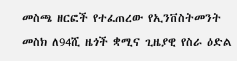መስጫ ዘርፎች የተፈጠረው የኢንቨስትመንት መስክ ለ94ሺ ዜጎች ቋሚና ጊዜያዊ የስራ ዕድል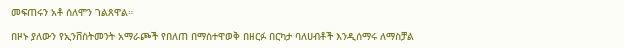መፍጠሩን አቶ ሰለሞን ገልጸዋል።

በዞኑ ያለውን የኢንቨስትመንት አማራጮች የበለጠ በማስተዋወቅ በዘርፉ በርካታ ባለሀብቶች እንዲሰማሩ ለማስቻል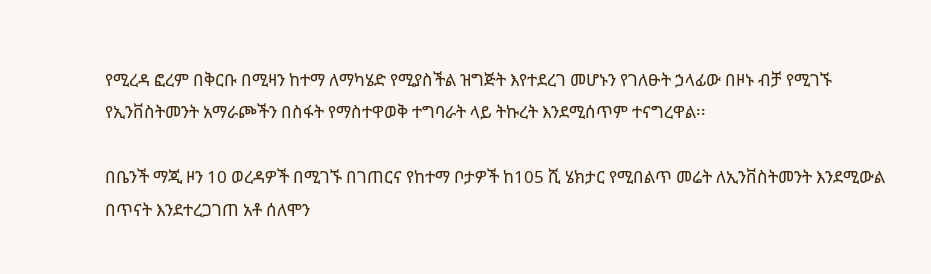የሚረዳ ፎረም በቅርቡ በሚዛን ከተማ ለማካሄድ የሚያስችል ዝግጅት እየተደረገ መሆኑን የገለፁት ኃላፊው በዞኑ ብቻ የሚገኙ የኢንቨስትመንት አማራጮችን በስፋት የማስተዋወቅ ተግባራት ላይ ትኩረት እንደሚሰጥም ተናግረዋል፡፡

በቤንች ማጂ ዞን 10 ወረዳዎች በሚገኙ በገጠርና የከተማ ቦታዎች ከ105 ሺ ሄክታር የሚበልጥ መሬት ለኢንቨስትመንት እንደሚውል በጥናት እንደተረጋገጠ አቶ ሰለሞን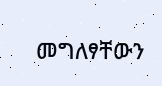መግለፃቸውን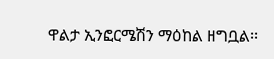ዋልታ ኢንፎርሜሽን ማዕከል ዘግቧል፡፡